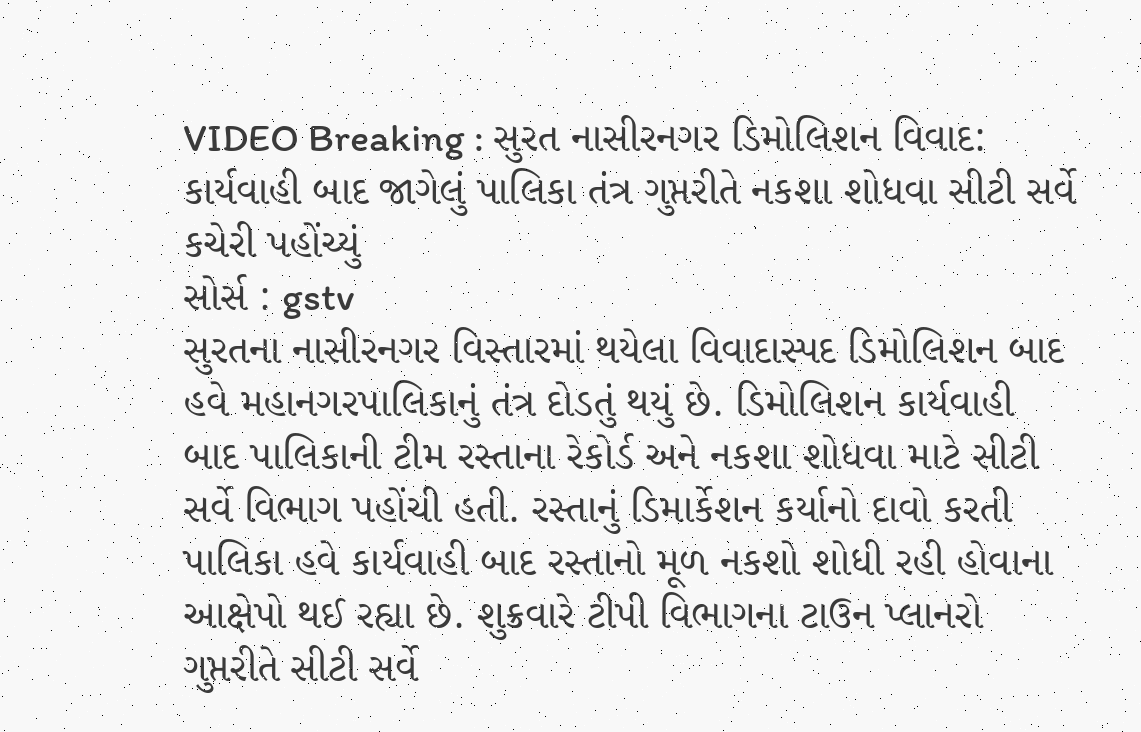VIDEO Breaking : સુરત નાસીરનગર ડિમોલિશન વિવાદ: કાર્યવાહી બાદ જાગેલું પાલિકા તંત્ર ગુપ્તરીતે નકશા શોધવા સીટી સર્વે કચેરી પહોંચ્યું
સોર્સ : gstv
સુરતના નાસીરનગર વિસ્તારમાં થયેલા વિવાદાસ્પદ ડિમોલિશન બાદ હવે મહાનગરપાલિકાનું તંત્ર દોડતું થયું છે. ડિમોલિશન કાર્યવાહી બાદ પાલિકાની ટીમ રસ્તાના રેકોર્ડ અને નકશા શોધવા માટે સીટી સર્વે વિભાગ પહોંચી હતી. રસ્તાનું ડિમાર્કેશન કર્યાનો દાવો કરતી પાલિકા હવે કાર્યવાહી બાદ રસ્તાનો મૂળ નકશો શોધી રહી હોવાના આક્ષેપો થઈ રહ્યા છે. શુક્રવારે ટીપી વિભાગના ટાઉન પ્લાનરો ગુપ્તરીતે સીટી સર્વે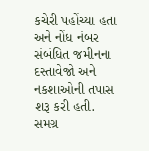કચેરી પહોંચ્યા હતા અને નોંધ નંબર સંબંધિત જમીનના દસ્તાવેજો અને નકશાઓની તપાસ શરૂ કરી હતી. સમગ્ર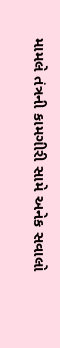મામલે તંત્રની કામગીરી સામે અનેક સવાલો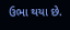ઉભા થયા છે.